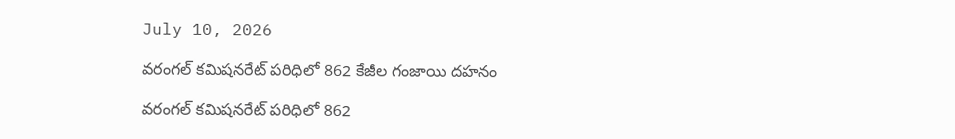July 10, 2026

వరంగల్ కమిషనరేట్ పరిధిలో 862 కేజీల గంజాయి దహనం

వరంగల్ కమిషనరేట్ పరిధిలో 862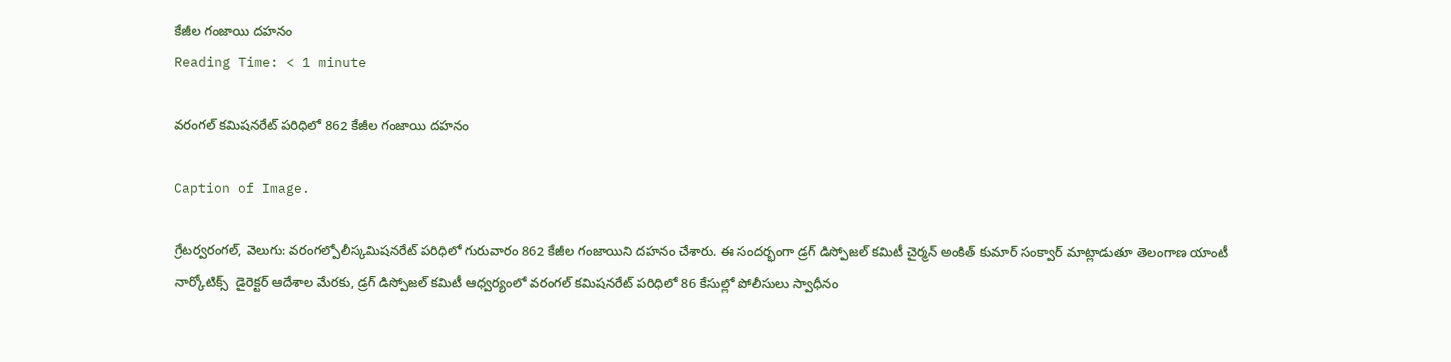కేజీల గంజాయి దహనం
Reading Time: < 1 minute

వరంగల్ కమిషనరేట్ పరిధిలో 862 కేజీల గంజాయి దహనం

Caption of Image.

గ్రేటర్వరంగల్, వెలుగు: వరంగల్పోలీస్కమిషనరేట్ పరిధిలో గురువారం 862 కేజీల గంజాయిని దహనం చేశారు. ఈ సందర్భంగా డ్రగ్ డిస్పోజల్ కమిటీ చైర్మన్ అంకిత్ కుమార్ సంక్వార్ మాట్లాడుతూ తెలంగాణ యాంటీ నార్కోటిక్స్  డైరెక్టర్ ఆదేశాల మేరకు, డ్రగ్ డిస్పోజల్ కమిటీ ఆధ్వర్యంలో వరంగల్ కమిషనరేట్ పరిధిలో 86 కేసుల్లో పోలీసులు స్వాధీనం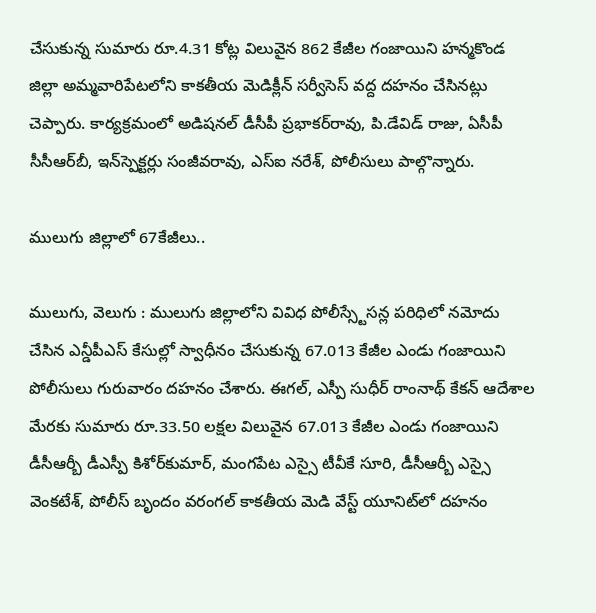చేసుకున్న సుమారు రూ.4.31 కోట్ల విలువైన 862 కేజీల గంజాయిని హన్మకొండ జిల్లా అమ్మవారిపేటలోని కాకతీయ మెడిక్లీన్ సర్వీసెస్ వద్ద దహనం చేసినట్లు చెప్పారు. కార్యక్రమంలో అడిషనల్‌‌ డీసీపీ ప్రభాకర్‌‌‌‌రావు, పి.డేవిడ్ రాజు, ఏసీపీ సీసీఆర్‌‌బీ, ఇన్‌‌స్పెక్టర్లు సంజీవరావు, ఎస్ఐ నరేశ్‌‌, పోలీసులు పాల్గొన్నారు.

ములుగు జిల్లాలో 67కేజీలు..

ములుగు, వెలుగు : ములుగు జిల్లాలోని వివిధ పోలీస్స్టేసన్ల పరిధిలో నమోదు చేసిన ఎన్డీపీఎస్ కేసుల్లో స్వాధీనం చేసుకున్న 67.013 కేజీల ఎండు గంజాయిని పోలీసులు గురువారం దహనం చేశారు. ఈగల్, ఎస్పీ సుధీర్ రాంనాథ్ కేకన్ ఆదేశాల మేరకు సుమారు రూ.33.50 లక్షల విలువైన 67.013 కేజీల ఎండు గంజాయిని డీసీఆర్బీ డీఎస్పీ కిశోర్‌‌‌‌కుమార్, మంగపేట ఎస్సై టీవీకే సూరి, డీసీఆర్బీ ఎస్సై వెంకటేశ్‌‌, పోలీస్‌‌ బృందం వరంగల్ కాకతీయ మెడి వేస్ట్ యూనిట్‌‌లో దహనం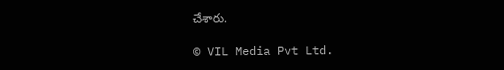చేశారు.

© VIL Media Pvt Ltd.